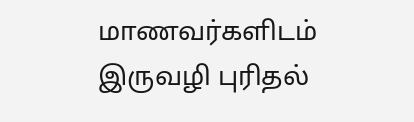மாணவர்களிடம் இருவழி புரிதல்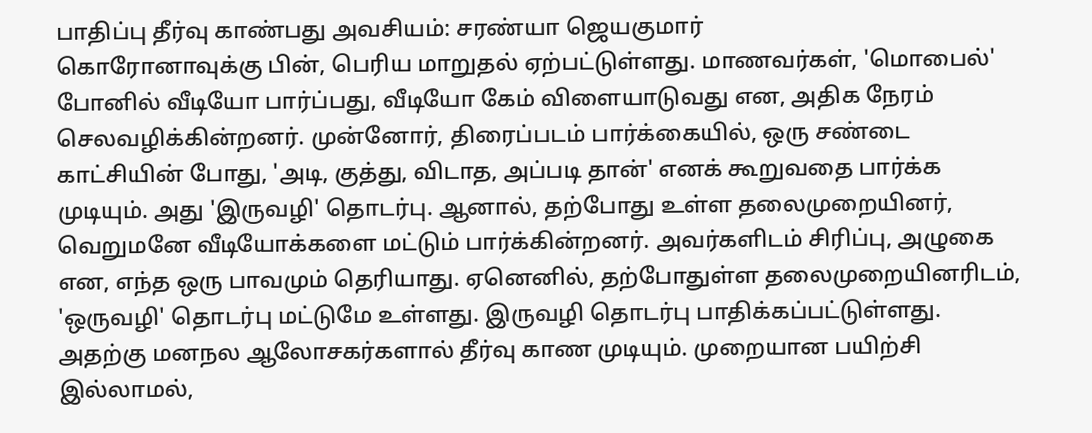பாதிப்பு தீர்வு காண்பது அவசியம்: சரண்யா ஜெயகுமார்
கொரோனாவுக்கு பின், பெரிய மாறுதல் ஏற்பட்டுள்ளது. மாணவர்கள், 'மொபைல்' போனில் வீடியோ பார்ப்பது, வீடியோ கேம் விளையாடுவது என, அதிக நேரம் செலவழிக்கின்றனர். முன்னோர், திரைப்படம் பார்க்கையில், ஒரு சண்டை காட்சியின் போது, 'அடி, குத்து, விடாத, அப்படி தான்' எனக் கூறுவதை பார்க்க முடியும். அது 'இருவழி' தொடர்பு. ஆனால், தற்போது உள்ள தலைமுறையினர், வெறுமனே வீடியோக்களை மட்டும் பார்க்கின்றனர். அவர்களிடம் சிரிப்பு, அழுகை என, எந்த ஒரு பாவமும் தெரியாது. ஏனெனில், தற்போதுள்ள தலைமுறையினரிடம், 'ஒருவழி' தொடர்பு மட்டுமே உள்ளது. இருவழி தொடர்பு பாதிக்கப்பட்டுள்ளது. அதற்கு மனநல ஆலோசகர்களால் தீர்வு காண முடியும். முறையான பயிற்சி இல்லாமல்,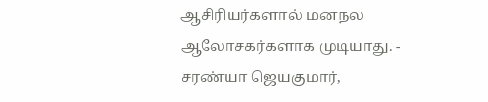ஆசிரியர்களால் மனநல ஆலோசகர்களாக முடியாது. - சரண்யா ஜெயகுமார்,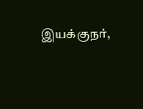இயக்குநர்,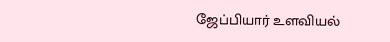ஜேப்பியார் உளவியல்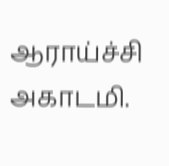ஆராய்ச்சி அகாடமி.